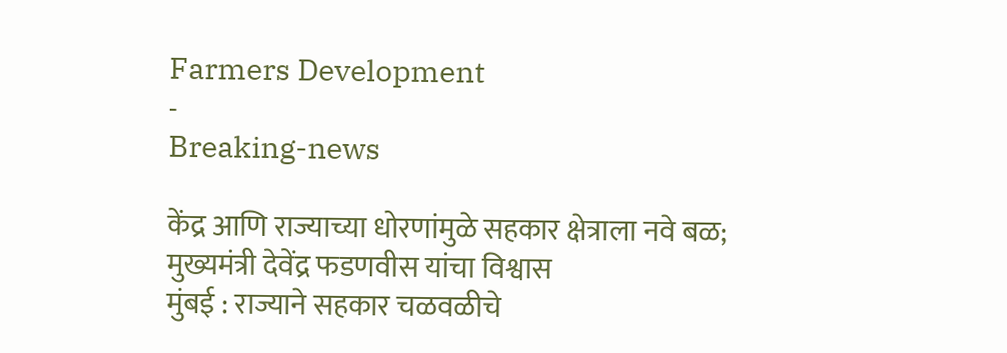Farmers Development
-
Breaking-news

केंद्र आणि राज्याच्या धोरणांमुळे सहकार क्षेत्राला नवे बळ; मुख्यमंत्री देवेंद्र फडणवीस यांचा विश्वास
मुंबई : राज्याने सहकार चळवळीचे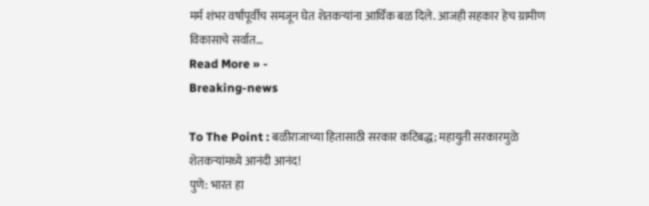मर्म शंभर वर्षांपूर्वीच समजून घेत शेतकऱ्यांना आर्थिक बळ दिले. आजही सहकार हेच ग्रामीण विकासाचे सर्वात…
Read More » -
Breaking-news

To The Point : बळीराजाच्या हितासाठी सरकार कटिबद्ध; महायुती सरकारमुळे शेतकऱ्यांमध्ये आनंदी आनंद!
पुणे: भारत हा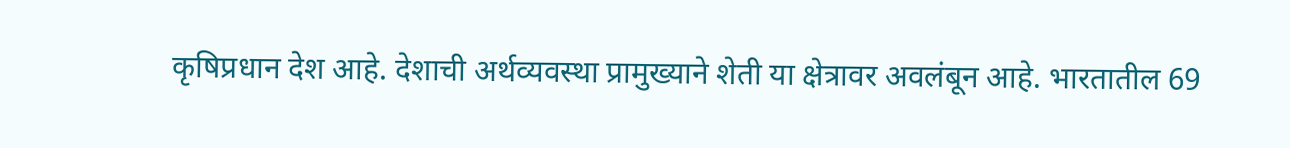कृषिप्रधान देश आहे. देशाची अर्थव्यवस्था प्रामुख्याने शेती या क्षेत्रावर अवलंबून आहे. भारतातील 69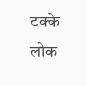टक्के लोक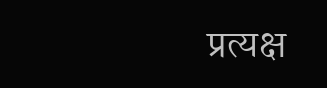प्रत्यक्ष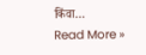किंवा…
Read More »